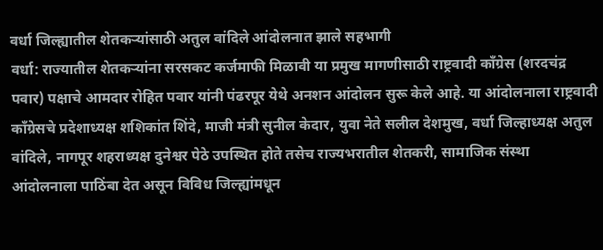वर्धा जिल्ह्यातील शेतकऱ्यांसाठी अतुल वांदिले आंदोलनात झाले सहभागी
वर्धा: राज्यातील शेतकऱ्यांना सरसकट कर्जमाफी मिळावी या प्रमुख मागणीसाठी राष्ट्रवादी काँग्रेस (शरदचंद्र पवार) पक्षाचे आमदार रोहित पवार यांनी पंढरपूर येथे अनशन आंदोलन सुरू केले आहे. या आंदोलनाला राष्ट्रवादी काँग्रेसचे प्रदेशाध्यक्ष शशिकांत शिंदे, माजी मंत्री सुनील केदार, युवा नेते सलील देशमुख, वर्धा जिल्हाध्यक्ष अतुल वांदिले, नागपूर शहराध्यक्ष दुनेश्वर पेठे उपस्थित होते तसेच राज्यभरातील शेतकरी, सामाजिक संस्था आंदोलनाला पाठिंबा देत असून विविध जिल्ह्यांमधून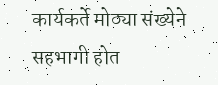कार्यकर्ते मोठ्या संख्येने सहभागी होत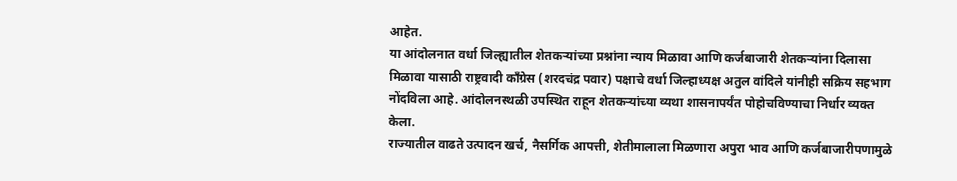आहेत.
या आंदोलनात वर्धा जिल्ह्यातील शेतकऱ्यांच्या प्रश्नांना न्याय मिळावा आणि कर्जबाजारी शेतकऱ्यांना दिलासा मिळावा यासाठी राष्ट्रवादी काँग्रेस (शरदचंद्र पवार) पक्षाचे वर्धा जिल्हाध्यक्ष अतुल वांदिले यांनीही सक्रिय सहभाग नोंदविला आहे. आंदोलनस्थळी उपस्थित राहून शेतकऱ्यांच्या व्यथा शासनापर्यंत पोहोचविण्याचा निर्धार व्यक्त केला.
राज्यातील वाढते उत्पादन खर्च, नैसर्गिक आपत्ती, शेतीमालाला मिळणारा अपुरा भाव आणि कर्जबाजारीपणामुळे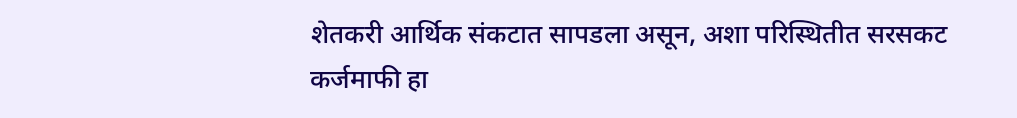शेतकरी आर्थिक संकटात सापडला असून, अशा परिस्थितीत सरसकट कर्जमाफी हा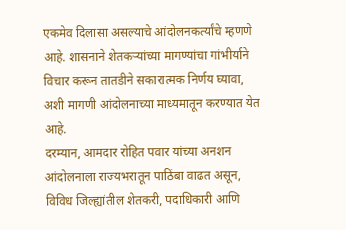एकमेव दिलासा असल्याचे आंदोलनकर्त्यांचे म्हणणे आहे. शासनाने शेतकऱ्यांच्या मागण्यांचा गांभीर्याने विचार करून तातडीने सकारात्मक निर्णय घ्यावा, अशी मागणी आंदोलनाच्या माध्यमातून करण्यात येत आहे.
दरम्यान, आमदार रोहित पवार यांच्या अनशन आंदोलनाला राज्यभरातून पाठिंबा वाढत असून, विविध जिल्ह्यांतील शेतकरी, पदाधिकारी आणि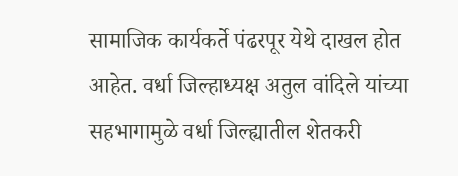सामाजिक कार्यकर्ते पंढरपूर येथे दाखल होत आहेत. वर्धा जिल्हाध्यक्ष अतुल वांदिले यांच्या सहभागामुळे वर्धा जिल्ह्यातील शेतकरी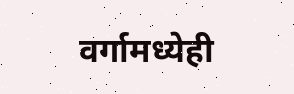वर्गामध्येही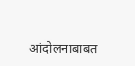आंदोलनाबाबत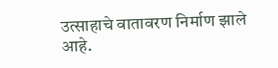उत्साहाचे वातावरण निर्माण झाले आहे.